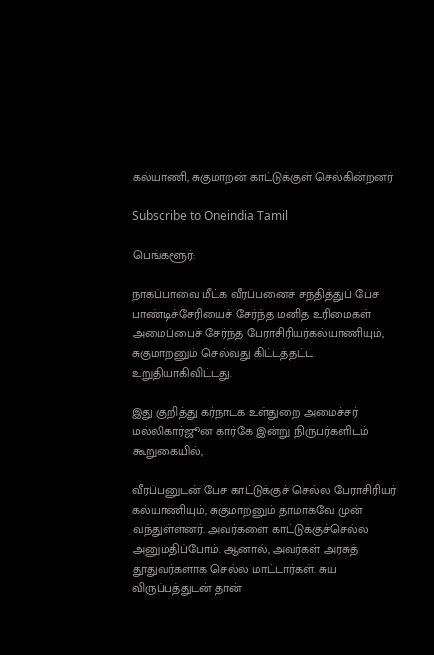கல்யாணி, சுகுமாறன் காட்டுக்குள் செல்கின்றனர்

Subscribe to Oneindia Tamil

பெங்களூர்:

நாகப்பாவை மீட்க வீரப்பனைச் சந்தித்துப் பேச பாண்டிச்சேரியைச் சேர்ந்த மனித உரிமைகள் அமைப்பைச் சேர்ந்த பேராசிரியர்கல்யாணியும், சுகுமாறனும் செல்வது கிட்டத்தட்ட உறுதியாகிவிட்டது.

இது குறித்து கர்நாடக உள்துறை அமைச்சர் மல்லிகார்ஜூன கார்கே இன்று நிருபர்களிடம் கூறுகையில்,

வீரப்பனுடன் பேச காட்டுக்குச் செல்ல பேராசிரியர் கல்யாணியும், சுகுமாறனும் தாமாகவே முன் வந்துள்ளனர். அவர்களை காட்டுக்குச்செல்ல அனுமதிப்போம். ஆனால், அவர்கள் அரசுத் தூதுவர்களாக செல்ல மாட்டார்கள். சுய விருப்பத்துடன் தான்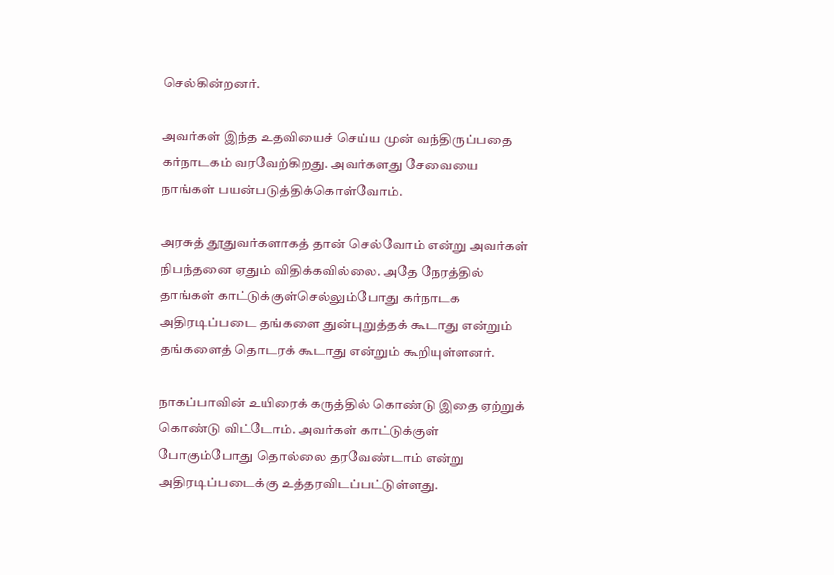செல்கின்றனர்.

அவர்கள் இந்த உதவியைச் செய்ய முன் வந்திருப்பதை கர்நாடகம் வரவேற்கிறது. அவர்களது சேவையை நாங்கள் பயன்படுத்திக்கொள்வோம்.

அரசுத் தூதுவர்களாகத் தான் செல்வோம் என்று அவர்கள் நிபந்தனை ஏதும் விதிக்கவில்லை. அதே நேரத்தில் தாங்கள் காட்டுக்குள்செல்லும்போது கர்நாடக அதிரடிப்படை தங்களை துன்புறுத்தக் கூடாது என்றும் தங்களைத் தொடரக் கூடாது என்றும் கூறியுள்ளனர்.

நாகப்பாவின் உயிரைக் கருத்தில் கொண்டு இதை ஏற்றுக் கொண்டு விட்டோம். அவர்கள் காட்டுக்குள் போகும்போது தொல்லை தரவேண்டாம் என்று அதிரடிப்படைக்கு உத்தரவிடப்பட்டுள்ளது.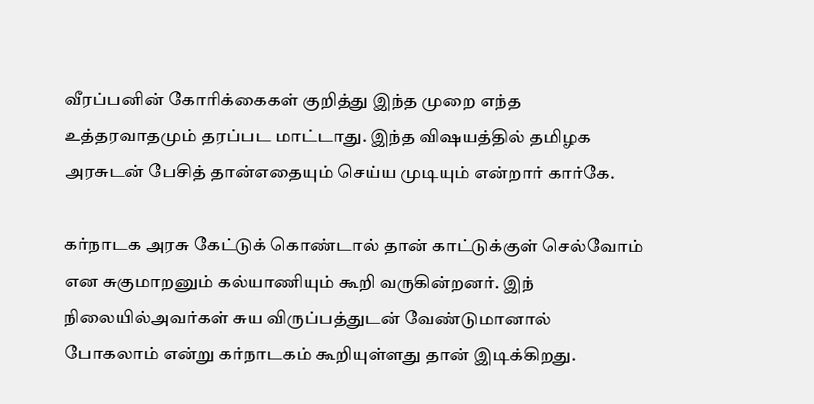வீரப்பனின் கோரிக்கைகள் குறித்து இந்த முறை எந்த உத்தரவாதமும் தரப்பட மாட்டாது. இந்த விஷயத்தில் தமிழக அரசுடன் பேசித் தான்எதையும் செய்ய முடியும் என்றார் கார்கே.

கர்நாடக அரசு கேட்டுக் கொண்டால் தான் காட்டுக்குள் செல்வோம் என சுகுமாறனும் கல்யாணியும் கூறி வருகின்றனர். இந் நிலையில்அவர்கள் சுய விருப்பத்துடன் வேண்டுமானால் போகலாம் என்று கர்நாடகம் கூறியுள்ளது தான் இடிக்கிறது.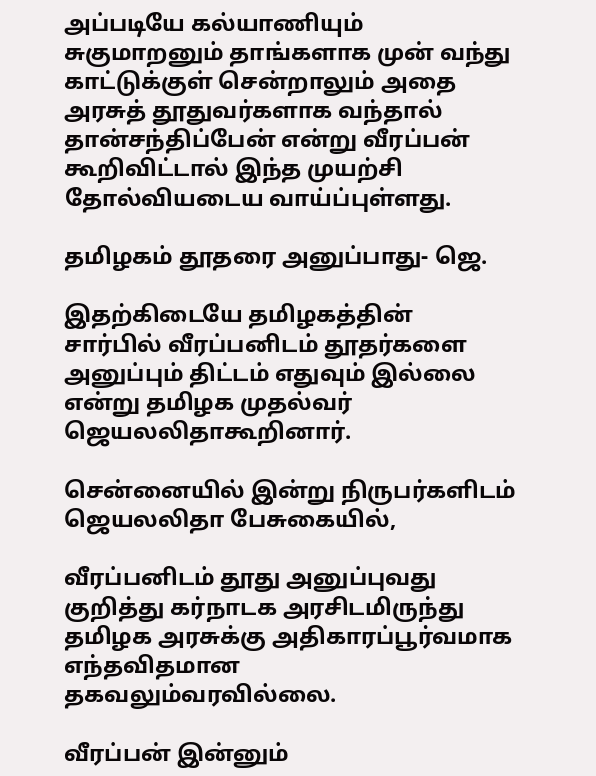அப்படியே கல்யாணியும் சுகுமாறனும் தாங்களாக முன் வந்து காட்டுக்குள் சென்றாலும் அதை அரசுத் தூதுவர்களாக வந்தால் தான்சந்திப்பேன் என்று வீரப்பன் கூறிவிட்டால் இந்த முயற்சி தோல்வியடைய வாய்ப்புள்ளது.

தமிழகம் தூதரை அனுப்பாது- ஜெ.

இதற்கிடையே தமிழகத்தின் சார்பில் வீரப்பனிடம் தூதர்களை அனுப்பும் திட்டம் எதுவும் இல்லை என்று தமிழக முதல்வர் ஜெயலலிதாகூறினார்.

சென்னையில் இன்று நிருபர்களிடம் ஜெயலலிதா பேசுகையில்,

வீரப்பனிடம் தூது அனுப்புவது குறித்து கர்நாடக அரசிடமிருந்து தமிழக அரசுக்கு அதிகாரப்பூர்வமாக எந்தவிதமான தகவலும்வரவில்லை.

வீரப்பன் இன்னும்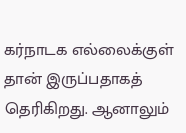கர்நாடக எல்லைக்குள் தான் இருப்பதாகத் தெரிகிறது. ஆனாலும்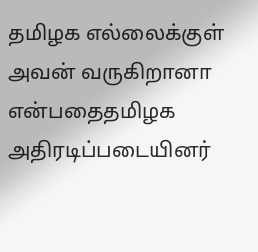தமிழக எல்லைக்குள் அவன் வருகிறானா என்பதைதமிழக அதிரடிப்படையினர்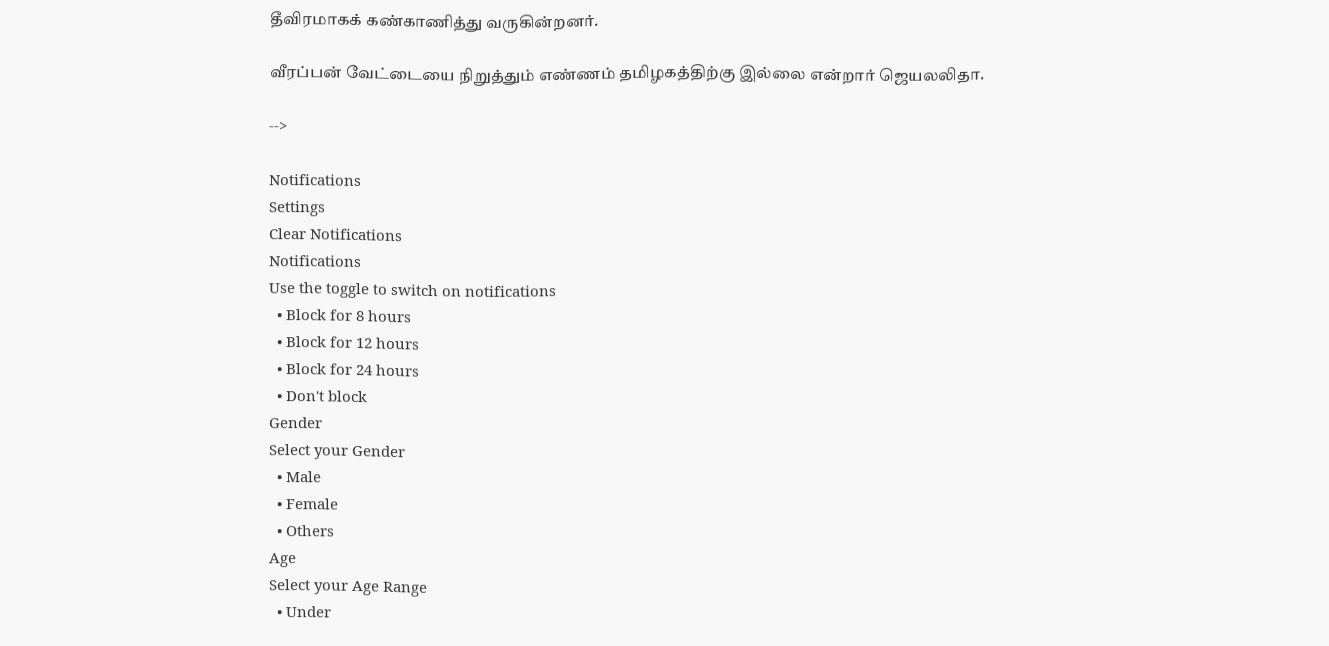தீவிரமாகக் கண்காணித்து வருகின்றனர்.

வீரப்பன் வேட்டையை நிறுத்தும் எண்ணம் தமிழகத்திற்கு இல்லை என்றார் ஜெயலலிதா.

-->

Notifications
Settings
Clear Notifications
Notifications
Use the toggle to switch on notifications
  • Block for 8 hours
  • Block for 12 hours
  • Block for 24 hours
  • Don't block
Gender
Select your Gender
  • Male
  • Female
  • Others
Age
Select your Age Range
  • Under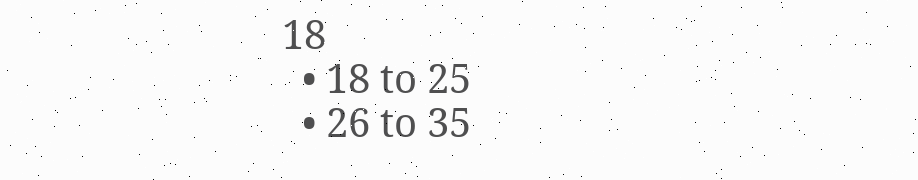18
  • 18 to 25
  • 26 to 35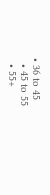• 36 to 45
  • 45 to 55
  • 55+